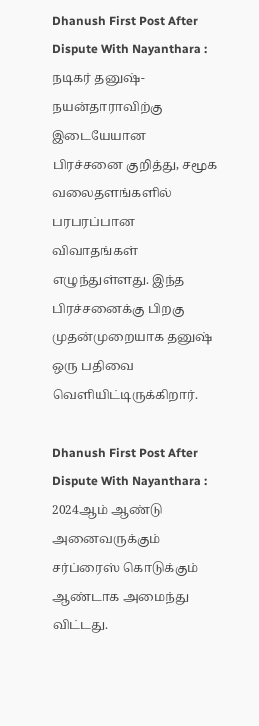Dhanush First Post After Dispute With Nayanthara : நடிகர் தனுஷ்-நயன்தாராவிற்கு இடையேயான பிரச்சனை குறித்து, சமூக வலைதளங்களில் பரபரப்பான விவாதங்கள் எழுந்துள்ளது. இந்த பிரச்சனைக்கு பிறகு முதன்முறையாக தனுஷ் ஒரு பதிவை வெளியிட்டிருக்கிறார்.

Dhanush First Post After Dispute With Nayanthara : 2024ஆம் ஆண்டு அனைவருக்கும் சர்ப்ரைஸ் கொடுக்கும் ஆண்டாக அமைந்து விட்டது.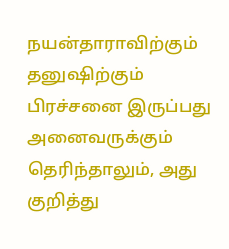நயன்தாராவிற்கும் தனுஷிற்கும் பிரச்சனை இருப்பது அனைவருக்கும் தெரிந்தாலும், அது குறித்து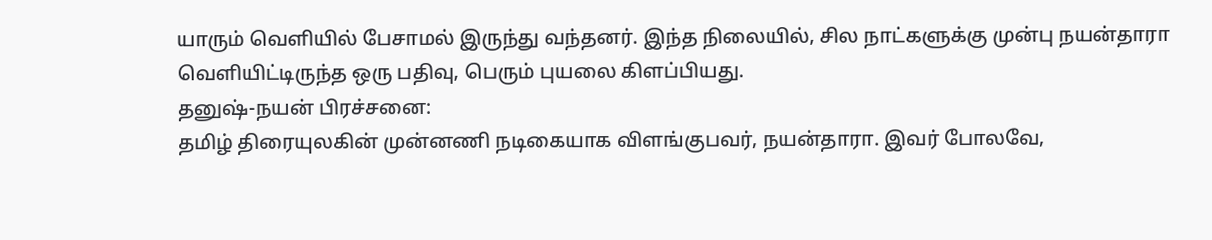யாரும் வெளியில் பேசாமல் இருந்து வந்தனர். இந்த நிலையில், சில நாட்களுக்கு முன்பு நயன்தாரா வெளியிட்டிருந்த ஒரு பதிவு, பெரும் புயலை கிளப்பியது.
தனுஷ்-நயன் பிரச்சனை:
தமிழ் திரையுலகின் முன்னணி நடிகையாக விளங்குபவர், நயன்தாரா. இவர் போலவே,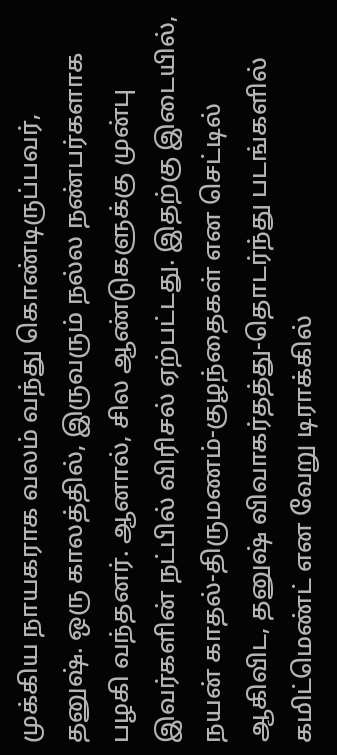முக்கிய நாயகராக வலம் வந்து கொண்டிருப்பவர், தனுஷ். ஒரு காலத்தில், இருவரும் நல்ல நண்பர்களாக பழகி வந்தனர். ஆனால், சில ஆண்டுகளுக்கு முன்பு இவர்களின் நட்பில் விரிசல் ஏற்பட்டது. இதற்கு இடையில், நயன் காதல்-திருமணம்-குழந்தைகள் என செட்டில் ஆகிவிட, தனுஷ் விவாகர்தத்து-தொடர்ந்து படங்களில் கமிட்மெண்ட் என வேறு டிராக்கில்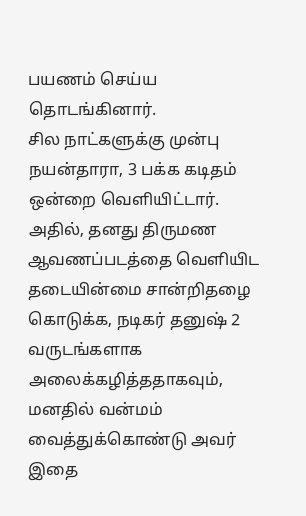பயணம் செய்ய தொடங்கினார்.
சில நாட்களுக்கு முன்பு நயன்தாரா, 3 பக்க கடிதம் ஒன்றை வெளியிட்டார். அதில், தனது திருமண ஆவணப்படத்தை வெளியிட தடையின்மை சான்றிதழை கொடுக்க, நடிகர் தனுஷ் 2 வருடங்களாக அலைக்கழித்ததாகவும், மனதில் வன்மம் வைத்துக்கொண்டு அவர் இதை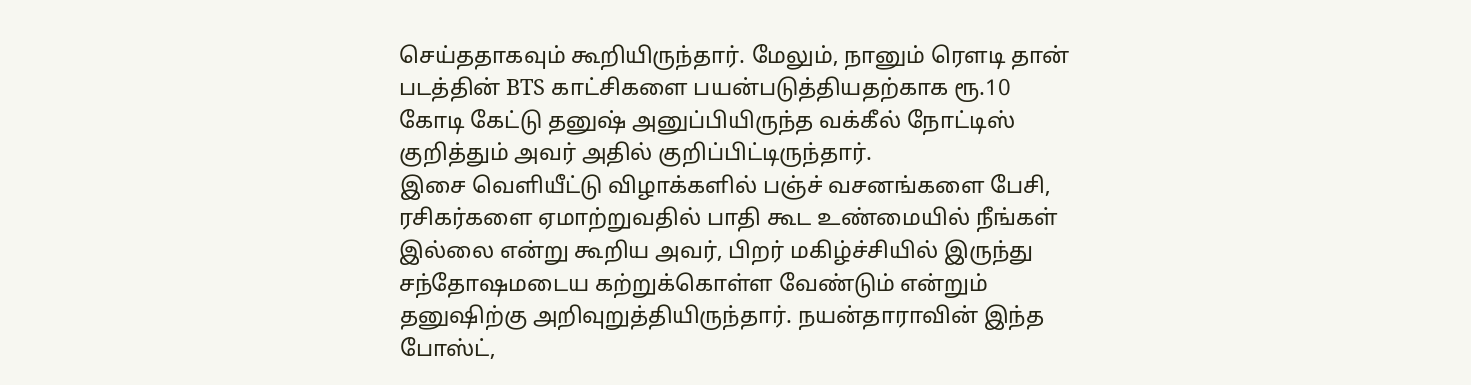செய்ததாகவும் கூறியிருந்தார். மேலும், நானும் ரெளடி தான் படத்தின் BTS காட்சிகளை பயன்படுத்தியதற்காக ரூ.10 கோடி கேட்டு தனுஷ் அனுப்பியிருந்த வக்கீல் நோட்டிஸ் குறித்தும் அவர் அதில் குறிப்பிட்டிருந்தார்.
இசை வெளியீட்டு விழாக்களில் பஞ்ச் வசனங்களை பேசி, ரசிகர்களை ஏமாற்றுவதில் பாதி கூட உண்மையில் நீங்கள் இல்லை என்று கூறிய அவர், பிறர் மகிழ்ச்சியில் இருந்து சந்தோஷமடைய கற்றுக்கொள்ள வேண்டும் என்றும் தனுஷிற்கு அறிவுறுத்தியிருந்தார். நயன்தாராவின் இந்த போஸ்ட்,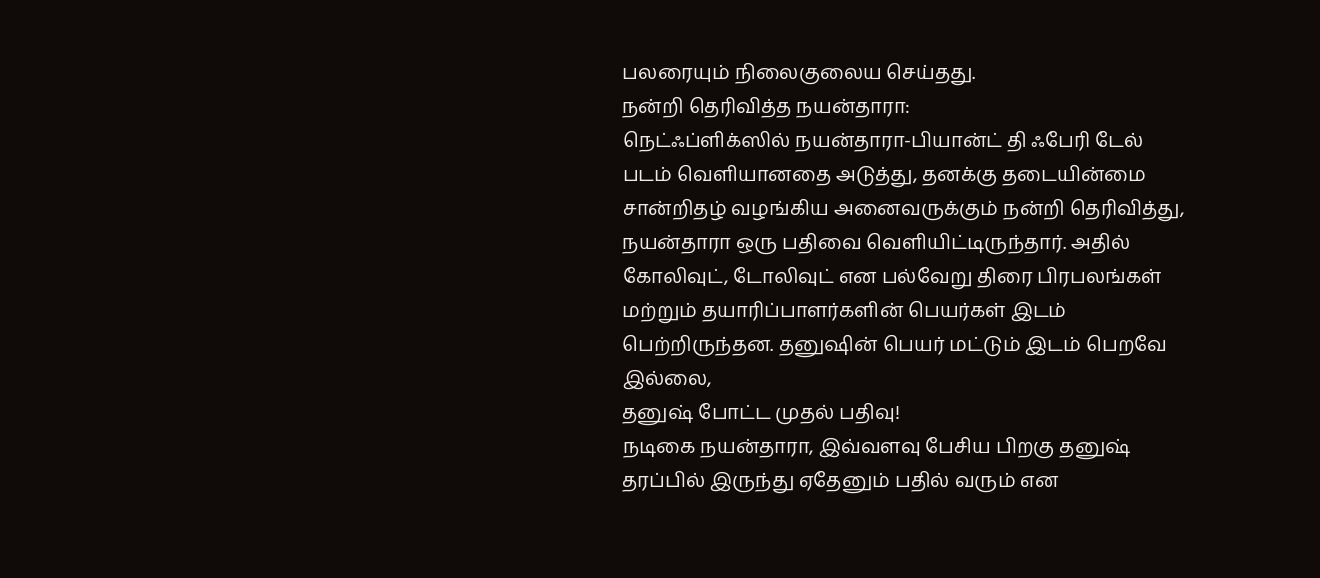பலரையும் நிலைகுலைய செய்தது.
நன்றி தெரிவித்த நயன்தாரா:
நெட்ஃப்ளிக்ஸில் நயன்தாரா-பியான்ட் தி ஃபேரி டேல் படம் வெளியானதை அடுத்து, தனக்கு தடையின்மை சான்றிதழ் வழங்கிய அனைவருக்கும் நன்றி தெரிவித்து, நயன்தாரா ஒரு பதிவை வெளியிட்டிருந்தார். அதில் கோலிவுட், டோலிவுட் என பல்வேறு திரை பிரபலங்கள் மற்றும் தயாரிப்பாளர்களின் பெயர்கள் இடம் பெற்றிருந்தன. தனுஷின் பெயர் மட்டும் இடம் பெறவே இல்லை,
தனுஷ் போட்ட முதல் பதிவு!
நடிகை நயன்தாரா, இவ்வளவு பேசிய பிறகு தனுஷ் தரப்பில் இருந்து ஏதேனும் பதில் வரும் என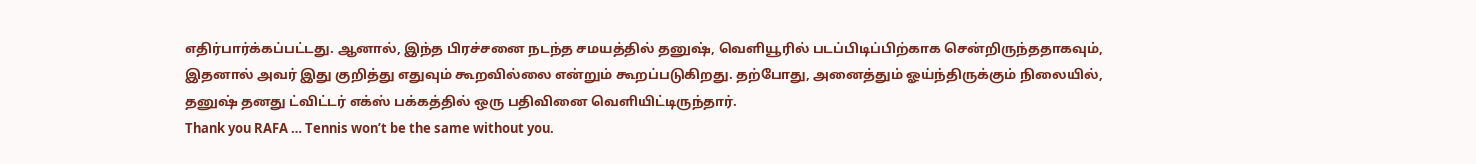எதிர்பார்க்கப்பட்டது. ஆனால், இந்த பிரச்சனை நடந்த சமயத்தில் தனுஷ், வெளியூரில் படப்பிடிப்பிற்காக சென்றிருந்ததாகவும், இதனால் அவர் இது குறித்து எதுவும் கூறவில்லை என்றும் கூறப்படுகிறது. தற்போது, அனைத்தும் ஓய்ந்திருக்கும் நிலையில், தனுஷ் தனது ட்விட்டர் எக்ஸ் பக்கத்தில் ஒரு பதிவினை வெளியிட்டிருந்தார்.
Thank you RAFA … Tennis won’t be the same without you.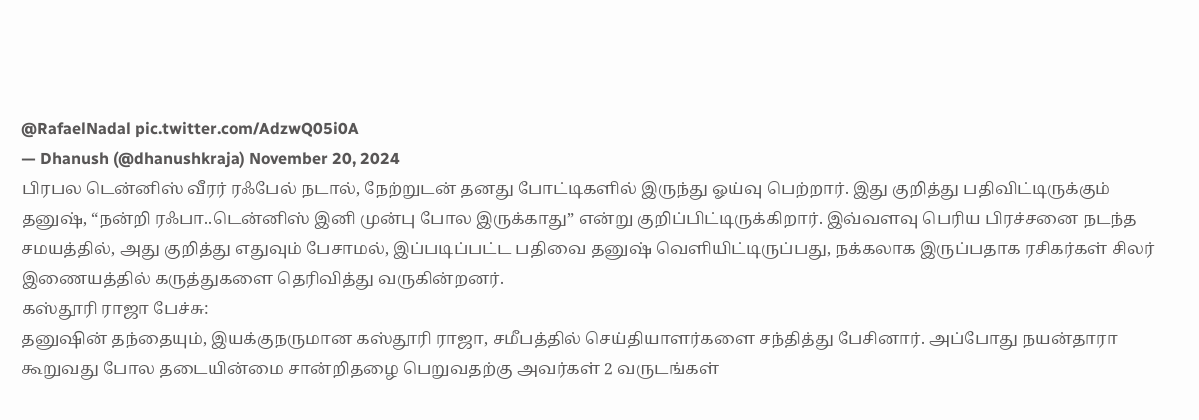@RafaelNadal pic.twitter.com/AdzwQ05i0A
— Dhanush (@dhanushkraja) November 20, 2024
பிரபல டென்னிஸ் வீரர் ரஃபேல் நடால், நேற்றுடன் தனது போட்டிகளில் இருந்து ஓய்வு பெற்றார். இது குறித்து பதிவிட்டிருக்கும் தனுஷ், “நன்றி ரஃபா..டென்னிஸ் இனி முன்பு போல இருக்காது” என்று குறிப்பிட்டிருக்கிறார். இவ்வளவு பெரிய பிரச்சனை நடந்த சமயத்தில், அது குறித்து எதுவும் பேசாமல், இப்படிப்பட்ட பதிவை தனுஷ் வெளியிட்டிருப்பது, நக்கலாக இருப்பதாக ரசிகர்கள் சிலர் இணையத்தில் கருத்துகளை தெரிவித்து வருகின்றனர்.
கஸ்தூரி ராஜா பேச்சு:
தனுஷின் தந்தையும், இயக்குநருமான கஸ்தூரி ராஜா, சமீபத்தில் செய்தியாளர்களை சந்தித்து பேசினார். அப்போது நயன்தாரா கூறுவது போல தடையின்மை சான்றிதழை பெறுவதற்கு அவர்கள் 2 வருடங்கள்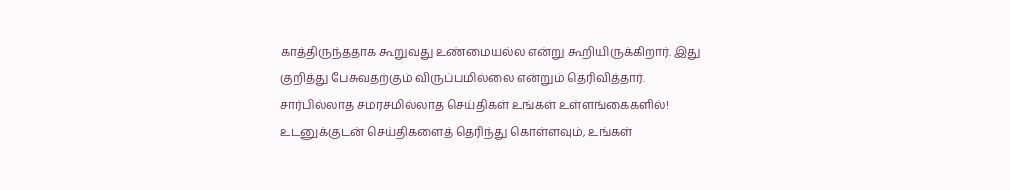காத்திருந்ததாக கூறுவது உண்மையல்ல என்று கூறியிருக்கிறார். இது குறித்து பேசுவதற்கும் விருப்பமில்லை என்றும் தெரிவித்தார்.
சார்பில்லாத சமரசமில்லாத செய்திகள் உங்கள் உள்ளங்கைகளில்!
உடனுக்குடன் செய்திகளைத் தெரிந்து கொள்ளவும், உங்கள்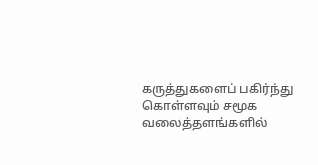கருத்துகளைப் பகிர்ந்து கொள்ளவும் சமூக வலைத்தளங்களில்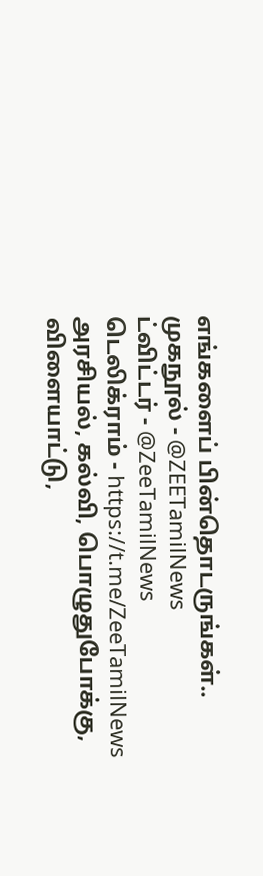எங்களைப் பின்தொடருங்கள்..
முகநூல் - @ZEETamilNews
ட்விட்டர் - @ZeeTamilNews
டெலிக்ராம் - https://t.me/ZeeTamilNews
அரசியல், கல்வி, பொழுதுபோக்கு, விளையாட்டு,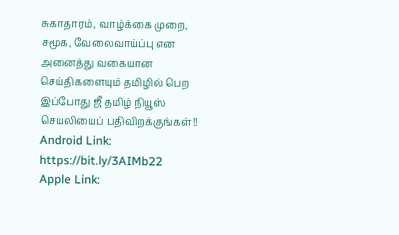சுகாதாரம், வாழ்க்கை முறை, சமூக, வேலைவாய்ப்பு என அனைத்து வகையான செய்திகளையும் தமிழில் பெற இப்போது ஜீ தமிழ் நியூஸ் செயலியைப் பதிவிறக்குங்கள்!!
Android Link: https://bit.ly/3AIMb22
Apple Link: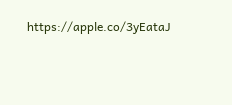https://apple.co/3yEataJ